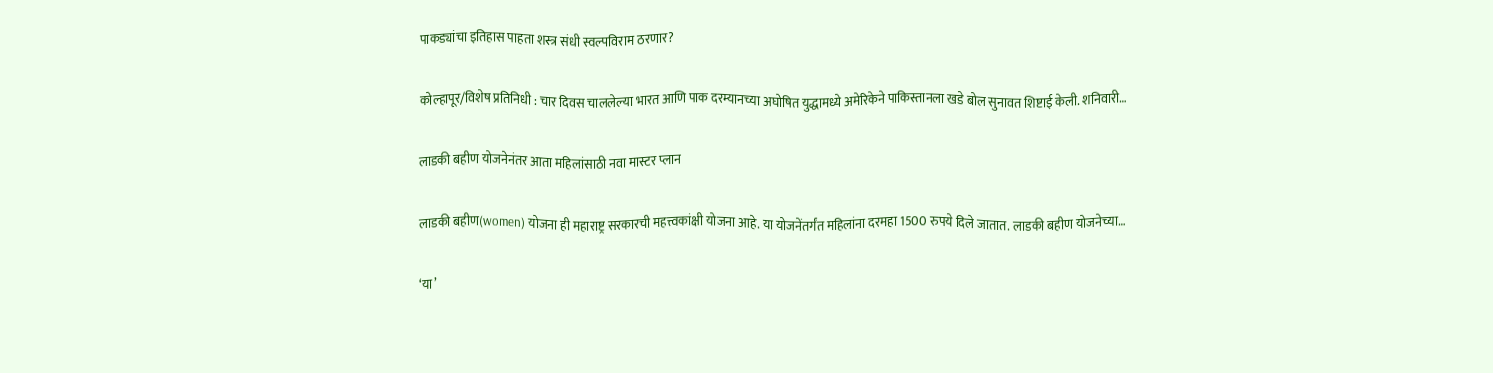पाकड्यांचा इतिहास पाहता शस्त्र संधी स्वल्पविराम ठरणार?

कोल्हापूर/विशेष प्रतिनिधी : चार दिवस चाललेल्या भारत आणि पाक दरम्यानच्या अघोषित युद्धामध्ये अमेरिकेने पाकिस्तानला खडे बोल सुनावत शिष्टाई केली. शनिवारी…

लाडकी बहीण योजनेनंतर आता महिलांसाठी नवा मास्टर प्लान

लाडकी बहीण(women) योजना ही महाराष्ट्र सरकारची महत्त्वकांक्षी योजना आहे. या योजनेंतर्गंत महिलांना दरमहा 1500 रुपये दिले जातात. लाडकी बहीण योजनेच्या…

‘या’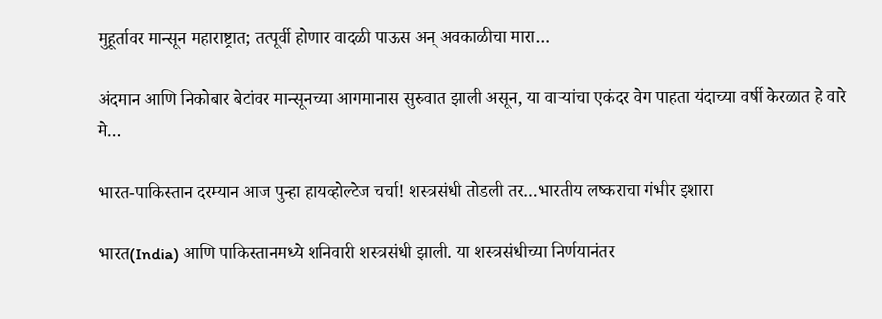मुहूर्तावर मान्सून महाराष्ट्रात; तत्पूर्वी होणार वादळी पाऊस अन् अवकाळीचा मारा…

अंदमान आणि निकोबार बेटांवर मान्सूनच्या आगमानास सुरुवात झाली असून, या वाऱ्यांचा एकंदर वेग पाहता यंदाच्या वर्षी केरळात हे वारे मे…

भारत-पाकिस्तान दरम्यान आज पुन्हा हायव्होल्टेज चर्चा! शस्त्रसंधी तोडली तर…भारतीय लष्कराचा गंभीर इशारा

भारत(India) आणि पाकिस्तानमध्ये शनिवारी शस्त्रसंधी झाली. या शस्त्रसंधीच्या निर्णयानंतर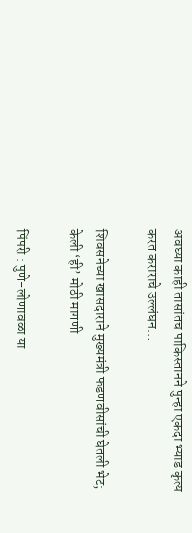अवघ्या काही तासांतच पाकिस्तानने पुन्हा एकदा भ्याड कृत्य करत कराराचे उल्लंघन…

शिवसनेच्या खासदाराने मुख्यमंत्री फडणवीसांची घेतली भेट; केली ‘ही’ मोठी मागणी

पिंपरी : पुणे-लोणावळा या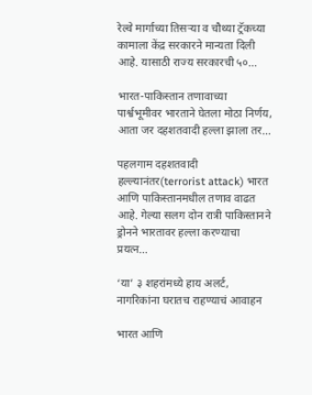रेल्वे मार्गाच्या तिसऱ्या व चौथ्या ट्रॅकच्या कामाला केंद्र सरकारने मान्यता दिली आहे. यासाठी राज्य सरकारची ५०…

भारत-पाकिस्तान तणावाच्या पार्श्वभूमीवर भारताने घेतला मोठा निर्णय, आता जर दहशतवादी हल्ला झाला तर…

पहलगाम दहशतवादी हल्ल्यानंतर(terrorist attack) भारत आणि पाकिस्तानमधील तणाव वाढत आहे. गेल्या सलग दोन रात्री पाकिस्तानने ड्रोनने भारतावर हल्ला करण्याचा प्रयत्न…

‘या’ ३ शहरांमध्ये हाय अलर्ट, नागरिकांना घरातच राहण्याचं आवाहन

भारत आणि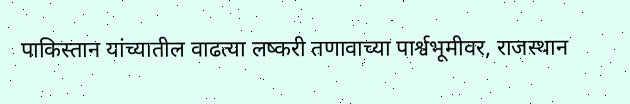पाकिस्तान यांच्यातील वाढत्या लष्करी तणावाच्या पार्श्वभूमीवर, राजस्थान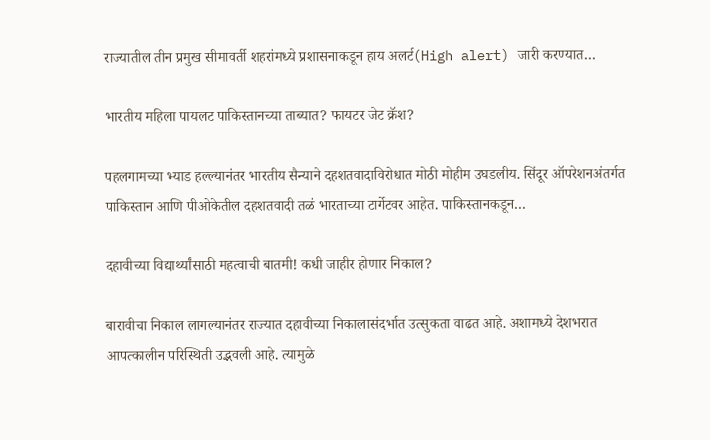राज्यातील तीन प्रमुख सीमावर्ती शहरांमध्ये प्रशासनाकडून हाय अलर्ट(High alert) जारी करण्यात…

भारतीय महिला पायलट पाकिस्तानच्या ताब्यात? फायटर जेट क्रॅश?

पहलगामच्या भ्याड हल्ल्यानंतर भारतीय सैन्याने दहशतवादाविरोधात मोठी मोहीम उघडलीय. सिंदूर ऑपरेशनअंतर्गत पाकिस्तान आणि पीओकेतील दहशतवादी तळं भारताच्या टार्गेटवर आहेत. पाकिस्तानकडून…

दहावीच्या विद्यार्थ्यांसाठी महत्वाची बातमी! कधी जाहीर होणार निकाल?

बारावीचा निकाल लागल्यानंतर राज्यात दहावीच्या निकालासंदर्भात उत्सुकता वाढत आहे. अशामध्ये देशभरात आपत्कालीन परिस्थिती उद्भवली आहे. त्यामुळे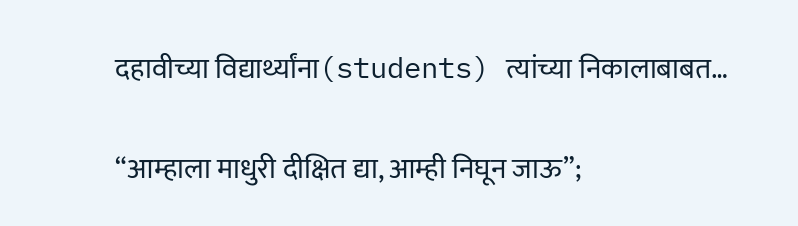दहावीच्या विद्यार्थ्यांना(students) त्यांच्या निकालाबाबत…

“आम्हाला माधुरी दीक्षित द्या, आम्ही निघून जाऊ”;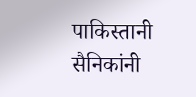पाकिस्तानी सैनिकांनी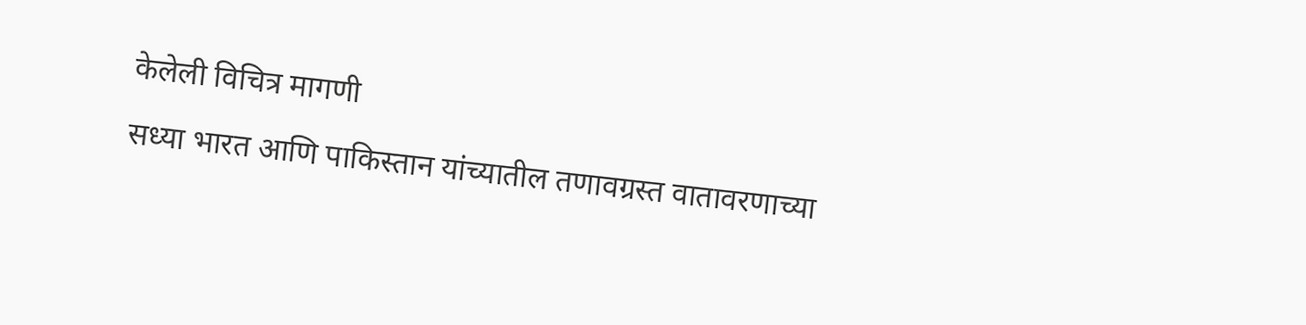केलेली विचित्र मागणी

सध्या भारत आणि पाकिस्तान यांच्यातील तणावग्रस्त वातावरणाच्या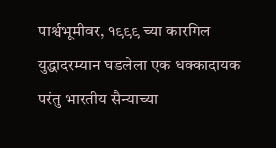पार्श्वभूमीवर, १९९९ च्या कारगिल युद्धादरम्यान घडलेला एक धक्कादायक परंतु भारतीय सैन्याच्या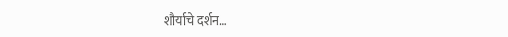शौर्याचे दर्शन…